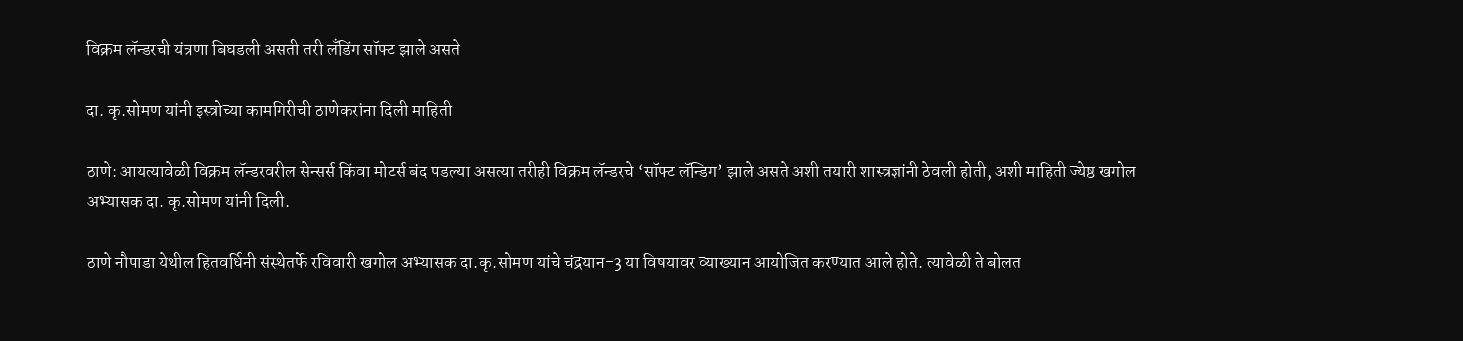विक्रम लॅन्डरची यंत्रणा बिघडली असती तरी लँडिंग सॉफ्ट झाले असते

दा. कृ.सोमण यांनी इस्त्रोच्या कामगिरीची ठाणेकरांना दिली माहिती

ठाणे: आयत्यावेळी विक्रम लॅन्डरवरील सेन्सर्स किंवा मोटर्स बंद पडल्या असत्या तरीही विक्रम लॅन्डरचे ‘सॉफ्ट लॅन्डिग’ झाले असते अशी तयारी शास्त्रज्ञांनी ठेवली होती, अशी माहिती ज्येष्ठ खगोल अभ्यासक दा. कृ.सोमण यांनी दिली.

ठाणे नौपाडा येथील हितवर्धिनी संस्थेतर्फे रविवारी खगोल अभ्यासक दा.कृ.सोमण यांचे चंद्रयान-3 या विषयावर व्याख्यान आयोजित करण्यात आले होते. त्यावेळी ते बोलत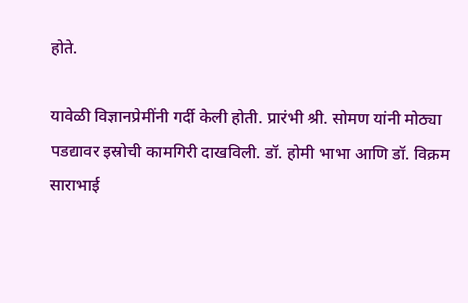होते.

यावेळी विज्ञानप्रेमींनी गर्दी केली होती. प्रारंभी श्री. सोमण यांनी मोठ्या पडद्यावर इस्रोची कामगिरी दाखविली. डॉ. होमी भाभा आणि डॉ. विक्रम साराभाई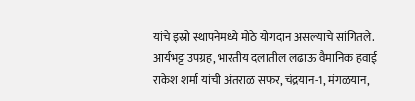यांचे इस्रो स्थापनेमध्ये मोठे योगदान असल्याचे सांगितले. आर्यभट्ट उपग्रह, भारतीय दलातील लढाऊ वैमानिक हवाई राकेश शर्मा यांची अंतराळ सफर, चंद्रयान-1, मंगळयान,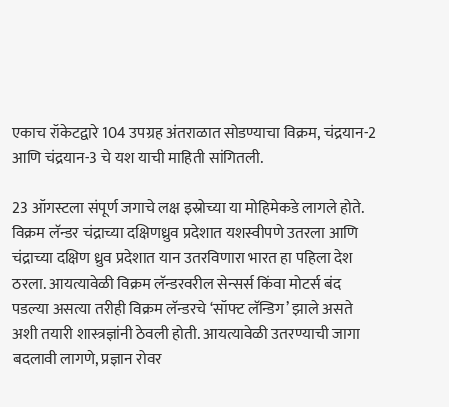एकाच रॉकेटद्वारे 104 उपग्रह अंतराळात सोडण्याचा विक्रम, चंद्रयान-2 आणि चंद्रयान-3 चे यश याची माहिती सांगितली.

23 ऑगस्टला संपूर्ण जगाचे लक्ष इस्रोच्या या मोहिमेकडे लागले होते. विक्रम लॅन्डर चंद्राच्या दक्षिणध्रुव प्रदेशात यशस्वीपणे उतरला आणि चंद्राच्या दक्षिण ध्रुव प्रदेशात यान उतरविणारा भारत हा पहिला देश ठरला. आयत्यावेळी विक्रम लॅन्डरवरील सेन्सर्स किंवा मोटर्स बंद पडल्या असत्या तरीही विक्रम लॅन्डरचे ‘सॉफ्ट लॅन्डिग’ झाले असते अशी तयारी शास्त्रज्ञांनी ठेवली होती. आयत्यावेळी उतरण्याची जागा बदलावी लागणे, प्रज्ञान रोवर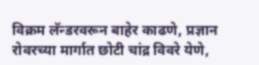विक्रम लॅन्डरवरून बाहेर काढणे, प्रज्ञान रोवरच्या मार्गात छोटी चांद्र विवरे येणे,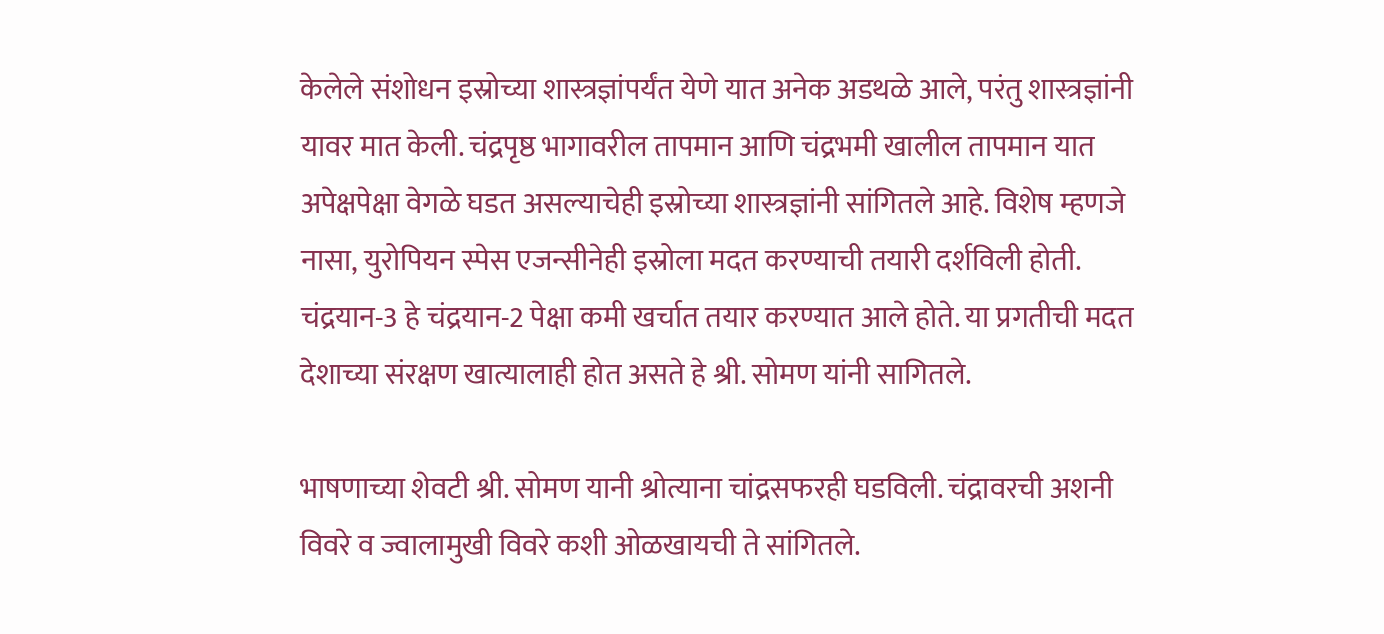केलेले संशोधन इस्रोच्या शास्त्रज्ञांपर्यंत येणे यात अनेक अडथळे आले, परंतु शास्त्रज्ञांनी यावर मात केली. चंद्रपृष्ठ भागावरील तापमान आणि चंद्रभमी खालील तापमान यात अपेक्षपेक्षा वेगळे घडत असल्याचेही इस्रोच्या शास्त्रज्ञांनी सांगितले आहे. विशेष म्हणजे नासा, युरोपियन स्पेस एजन्सीनेही इस्रोला मदत करण्याची तयारी दर्शविली होती. चंद्रयान-3 हे चंद्रयान-2 पेक्षा कमी खर्चात तयार करण्यात आले होते. या प्रगतीची मदत देशाच्या संरक्षण खात्यालाही होत असते हे श्री. सोमण यांनी सागितले.

भाषणाच्या शेवटी श्री. सोमण यानी श्रोत्याना चांद्रसफरही घडविली. चंद्रावरची अशनी विवरे व ज्वालामुखी विवरे कशी ओळखायची ते सांगितले.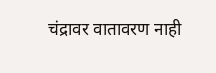चंद्रावर वातावरण नाही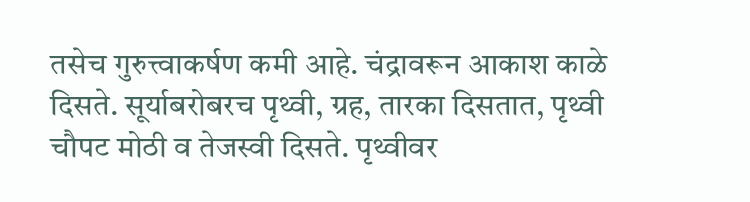तसेच गुरुत्त्वाकर्षण कमी आहे. चंद्रावरून आकाश काळे दिसते. सूर्याबरोबरच पृथ्वी, ग्रह, तारका दिसतात, पृथ्वी चौपट मोठी व तेजस्वी दिसते. पृथ्वीवर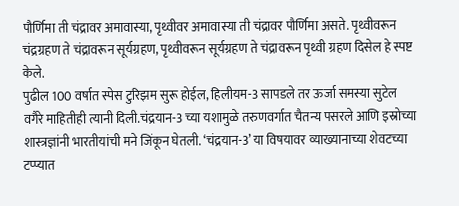पौर्णिमा ती चंद्रावर अमावास्या, पृथ्वीवर अमावास्या ती चंद्रावर पौर्णिमा असते. पृथ्वीवरून चंद्रग्रहण ते चंद्रावरून सूर्यग्रहण, पृथ्वीवरून सूर्यग्रहण ते चंद्रावरून पृथ्वी ग्रहण दिसेल हे स्पष्ट केले.
पुढील 100 वर्षात स्पेस टुरिझम सुरू होईल, हिलीयम-3 सापडले तर ऊर्जा समस्या सुटेल वगैरे माहितीही त्यानी दिली.चंद्रयान-3 च्या यशामुळे तरुणवर्गात चैतन्य पसरले आणि इस्रोच्या शास्त्रज्ञांनी भारतीयांची मने जिंकून घेतली. ‘चंद्रयान-3’ या विषयावर व्याख्यानाच्या शेवटच्या टप्प्यात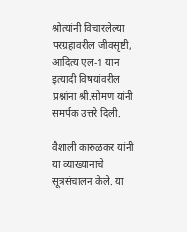श्रोत्यांनी विचारलेल्या परग्रहावरील जीवसृष्टी, आदित्य एल-1 यान इत्यादी विषयांवरील प्रश्नांना श्री.सोमण यांनी समर्पक उत्तरे दिली.

वैशाली कारुळकर यांनी या व्याख्यानाचे सूत्रसंचालन केले. या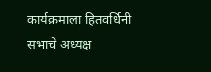कार्यक्रमाला हितवर्धिनी सभाचे अध्यक्ष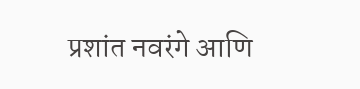प्रशांत नवरंगे आणि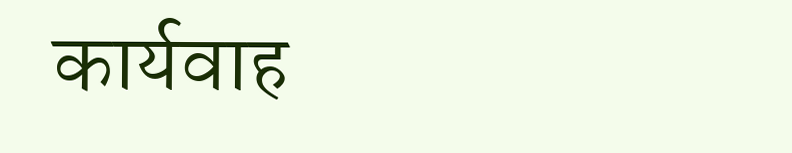कार्यवाह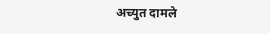अच्युत दामले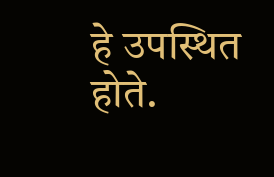हे उपस्थित होते.